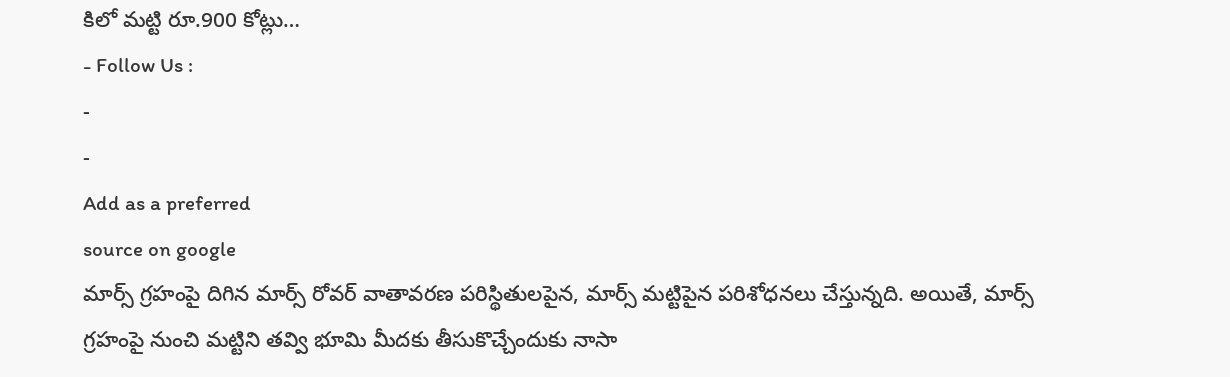కిలో మట్టి రూ.900 కోట్లు…
- Follow Us :
-
-
Add as a preferred
source on google
మార్స్ గ్రహంపై దిగిన మార్స్ రోవర్ వాతావరణ పరిస్థితులపైన, మార్స్ మట్టిపైన పరిశోధనలు చేస్తున్నది. అయితే, మార్స్ గ్రహంపై నుంచి మట్టిని తవ్వి భూమి మీదకు తీసుకొచ్చేందుకు నాసా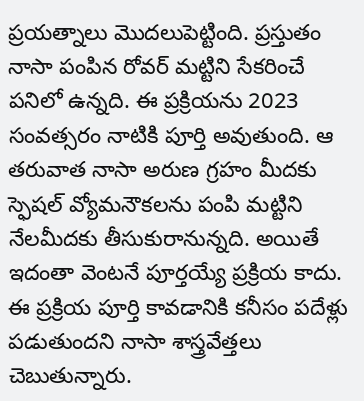ప్రయత్నాలు మొదలుపెట్టింది. ప్రస్తుతం నాసా పంపిన రోవర్ మట్టిని సేకరించే పనిలో ఉన్నది. ఈ ప్రక్రియను 2023 సంవత్సరం నాటికి పూర్తి అవుతుంది. ఆ తరువాత నాసా అరుణ గ్రహం మీదకు స్ఫెషల్ వ్యోమనౌకలను పంపి మట్టిని నేలమీదకు తీసుకురానున్నది. అయితే ఇదంతా వెంటనే పూర్తయ్యే ప్రక్రియ కాదు. ఈ ప్రక్రియ పూర్తి కావడానికి కనీసం పదేళ్లు పడుతుందని నాసా శాస్త్రవేత్తలు చెబుతున్నారు.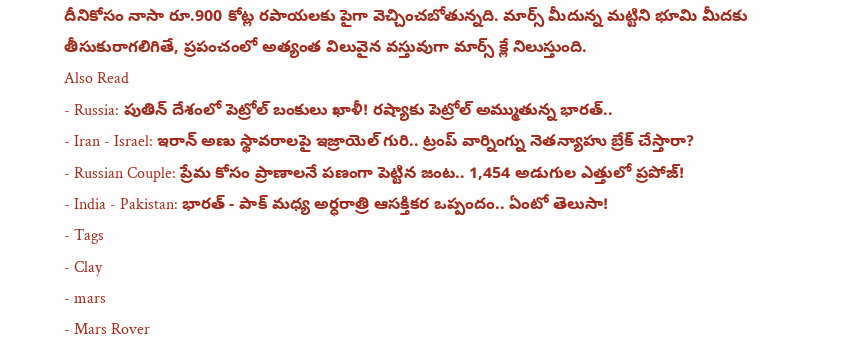దీనికోసం నాసా రూ.900 కోట్ల రపాయలకు పైగా వెచ్చించబోతున్నది. మార్స్ మీదున్న మట్టిని భూమి మీదకు తీసుకురాగలిగితే, ప్రపంచంలో అత్యంత విలువైన వస్తువుగా మార్స్ క్లే నిలుస్తుంది.
Also Read
- Russia: పుతిన్ దేశంలో పెట్రోల్ బంకులు ఖాళీ! రష్యాకు పెట్రోల్ అమ్ముతున్న భారత్..
- Iran - Israel: ఇరాన్ అణు స్థావరాలపై ఇజ్రాయెల్ గురి.. ట్రంప్ వార్నింగ్ను నెతన్యాహు బ్రేక్ చేస్తారా?
- Russian Couple: ప్రేమ కోసం ప్రాణాలనే పణంగా పెట్టిన జంట.. 1,454 అడుగుల ఎత్తులో ప్రపోజ్!
- India - Pakistan: భారత్ - పాక్ మధ్య అర్ధరాత్రి ఆసక్తికర ఒప్పందం.. ఏంటో తెలుసా!
- Tags
- Clay
- mars
- Mars Rover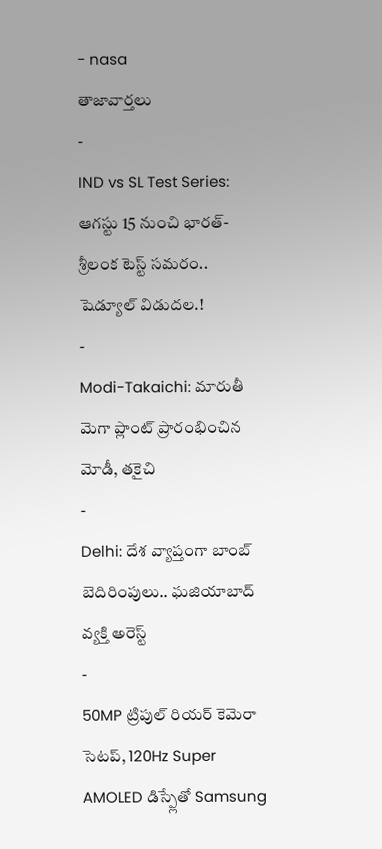- nasa
తాజావార్తలు
-
IND vs SL Test Series: ఆగస్టు 15 నుంచి భారత్-శ్రీలంక టెస్ట్ సమరం.. షెడ్యూల్ విడుదల.!
-
Modi-Takaichi: మారుతీ మెగా ప్లాంట్ ప్రారంభించిన మోడీ, తకైచి
-
Delhi: దేశ వ్యాప్తంగా బాంబ్ బెదిరింపులు.. ఘజియాబాద్ వ్యక్తి అరెస్ట్
-
50MP ట్రిపుల్ రియర్ కెమెరా సెటప్, 120Hz Super AMOLED డిస్ప్లేతో Samsung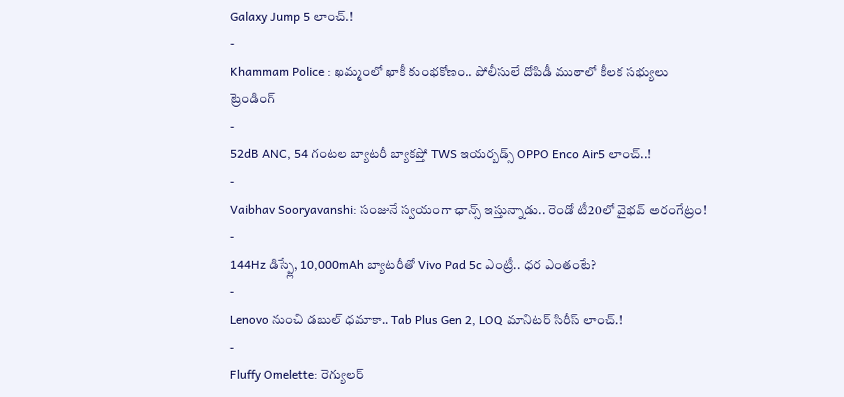Galaxy Jump 5 లాంచ్.!
-
Khammam Police : ఖమ్మంలో ఖాకీ కుంభకోణం.. పోలీసులే దోపిడీ ముఠాలో కీలక సభ్యులు
ట్రెండింగ్
-
52dB ANC, 54 గంటల బ్యాటరీ బ్యాకప్తో TWS ఇయర్బడ్స్ OPPO Enco Air5 లాంచ్..!
-
Vaibhav Sooryavanshi: సంజునే స్వయంగా ఛాన్స్ ఇస్తున్నాడు.. రెండో టీ20లో వైభవ్ అరంగేట్రం!
-
144Hz డిస్ప్లే, 10,000mAh బ్యాటరీతో Vivo Pad 5c ఎంట్రీ.. ధర ఎంతంటే?
-
Lenovo నుంచి డబుల్ ధమాకా.. Tab Plus Gen 2, LOQ మానిటర్ సిరీస్ లాంచ్.!
-
Fluffy Omelette: రెగ్యులర్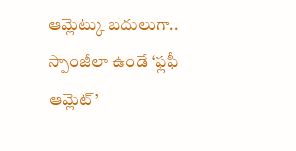ఆమ్లెట్కు బదులుగా.. స్పాంజీలా ఉండే ‘ఫ్లఫీ ఆమ్లెట్’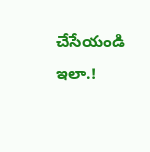చేసేయండి ఇలా.!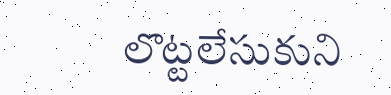లొట్టలేసుకుని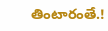తింటారంతే.!